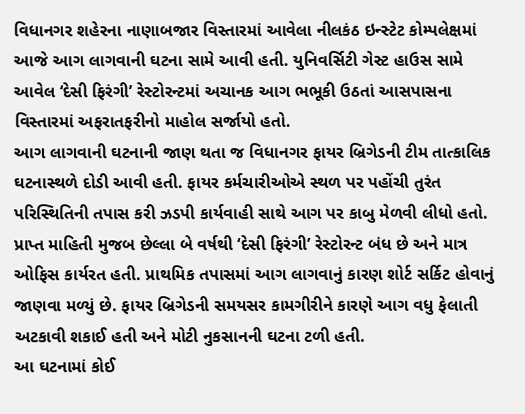વિધાનગર શહેરના નાણાબજાર વિસ્તારમાં આવેલા નીલકંઠ ઇન્સ્ટેટ કોમ્પલેક્ષમાં આજે આગ લાગવાની ઘટના સામે આવી હતી. યુનિવર્સિટી ગેસ્ટ હાઉસ સામે આવેલ ‘દેસી ફિરંગી’ રેસ્ટોરન્ટમાં અચાનક આગ ભભૂકી ઉઠતાં આસપાસના વિસ્તારમાં અફરાતફરીનો માહોલ સર્જાયો હતો.
આગ લાગવાની ઘટનાની જાણ થતા જ વિધાનગર ફાયર બ્રિગેડની ટીમ તાત્કાલિક ઘટનાસ્થળે દોડી આવી હતી. ફાયર કર્મચારીઓએ સ્થળ પર પહોંચી તુરંત પરિસ્થિતિની તપાસ કરી ઝડપી કાર્યવાહી સાથે આગ પર કાબુ મેળવી લીધો હતો.
પ્રાપ્ત માહિતી મુજબ છેલ્લા બે વર્ષથી ‘દેસી ફિરંગી’ રેસ્ટોરન્ટ બંધ છે અને માત્ર ઓફિસ કાર્યરત હતી. પ્રાથમિક તપાસમાં આગ લાગવાનું કારણ શોર્ટ સર્કિટ હોવાનું જાણવા મળ્યું છે. ફાયર બ્રિગેડની સમયસર કામગીરીને કારણે આગ વધુ ફેલાતી અટકાવી શકાઈ હતી અને મોટી નુકસાનની ઘટના ટળી હતી.
આ ઘટનામાં કોઈ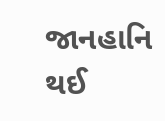જાનહાનિ થઈ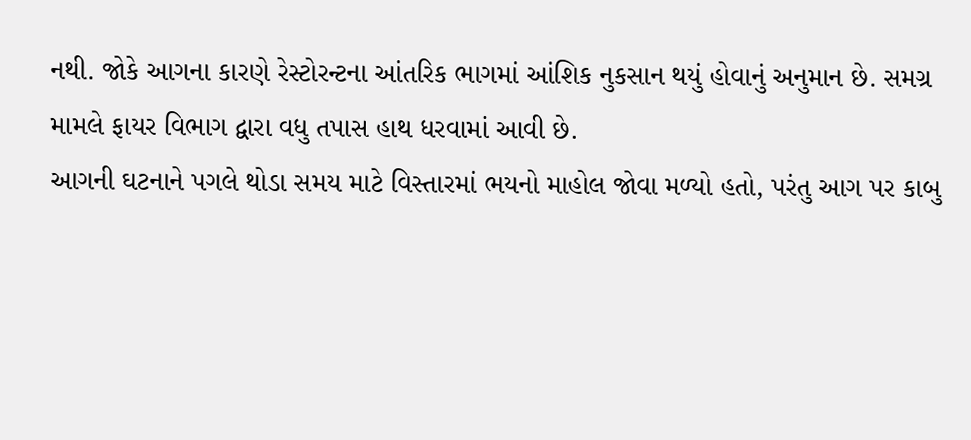નથી. જોકે આગના કારણે રેસ્ટોરન્ટના આંતરિક ભાગમાં આંશિક નુકસાન થયું હોવાનું અનુમાન છે. સમગ્ર મામલે ફાયર વિભાગ દ્વારા વધુ તપાસ હાથ ધરવામાં આવી છે.
આગની ઘટનાને પગલે થોડા સમય માટે વિસ્તારમાં ભયનો માહોલ જોવા મળ્યો હતો, પરંતુ આગ પર કાબુ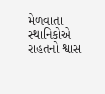મેળવાતા સ્થાનિકોએ રાહતનો શ્વાસ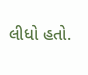લીધો હતો.